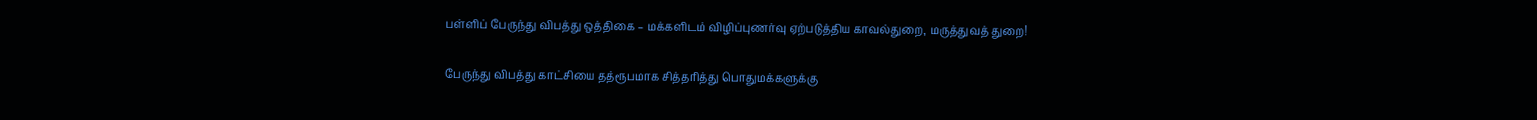பள்ளிப் பேருந்து விபத்து ஒத்திகை – மக்களிடம் விழிப்புணர்வு ஏற்படுத்திய காவல்துறை, மருத்துவத் துறை!

பேருந்து விபத்து காட்சியை தத்ரூபமாக சித்தரித்து பொதுமக்களுக்கு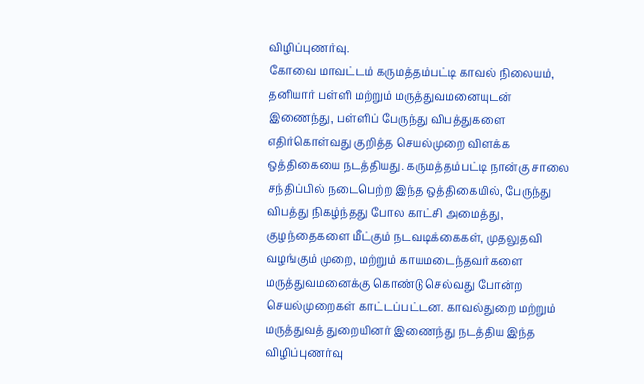விழிப்புணர்வு.
கோவை மாவட்டம் கருமத்தம்பட்டி காவல் நிலையம், தனியார் பள்ளி மற்றும் மருத்துவமனையுடன் இணைந்து, பள்ளிப் பேருந்து விபத்துகளை எதிர்கொள்வது குறித்த செயல்முறை விளக்க ஒத்திகையை நடத்தியது. கருமத்தம்பட்டி நான்கு சாலை சந்திப்பில் நடைபெற்ற இந்த ஒத்திகையில், பேருந்து விபத்து நிகழ்ந்தது போல காட்சி அமைத்து, குழந்தைகளை மீட்கும் நடவடிக்கைகள், முதலுதவி வழங்கும் முறை, மற்றும் காயமடைந்தவர்களை மருத்துவமனைக்கு கொண்டு செல்வது போன்ற செயல்முறைகள் காட்டப்பட்டன. காவல்துறை மற்றும் மருத்துவத் துறையினர் இணைந்து நடத்திய இந்த விழிப்புணர்வு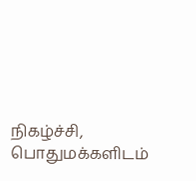நிகழ்ச்சி, பொதுமக்களிடம்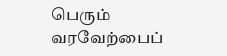பெரும் வரவேற்பைப்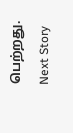பெற்றது.
Next Story